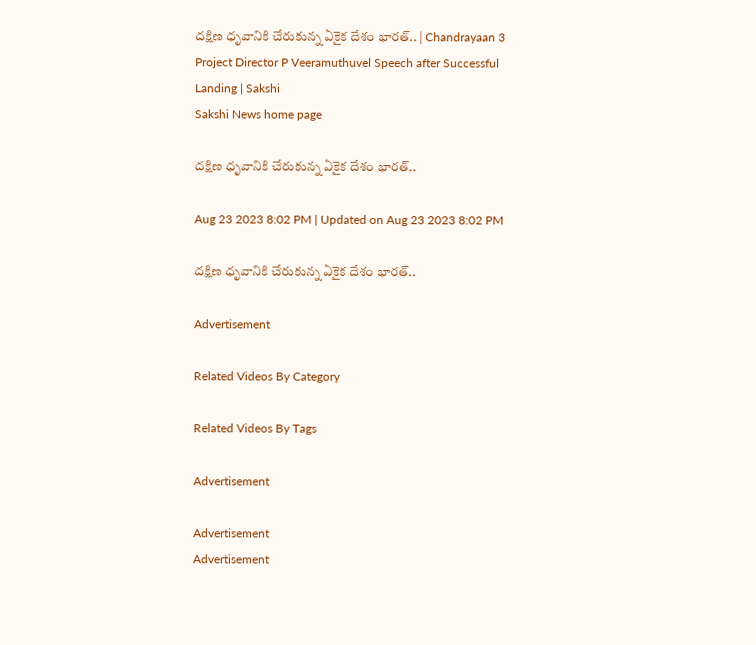దక్షిణ ధృవానికి చేరుకున్న ఏకైక దేశం భారత్.. | Chandrayaan 3 Project Director P Veeramuthuvel Speech after Successful Landing | Sakshi
Sakshi News home page

దక్షిణ ధృవానికి చేరుకున్న ఏకైక దేశం భారత్..

Aug 23 2023 8:02 PM | Updated on Aug 23 2023 8:02 PM

దక్షిణ ధృవానికి చేరుకున్న ఏకైక దేశం భారత్..

Advertisement

Related Videos By Category

Related Videos By Tags

Advertisement

Advertisement
Advertisement